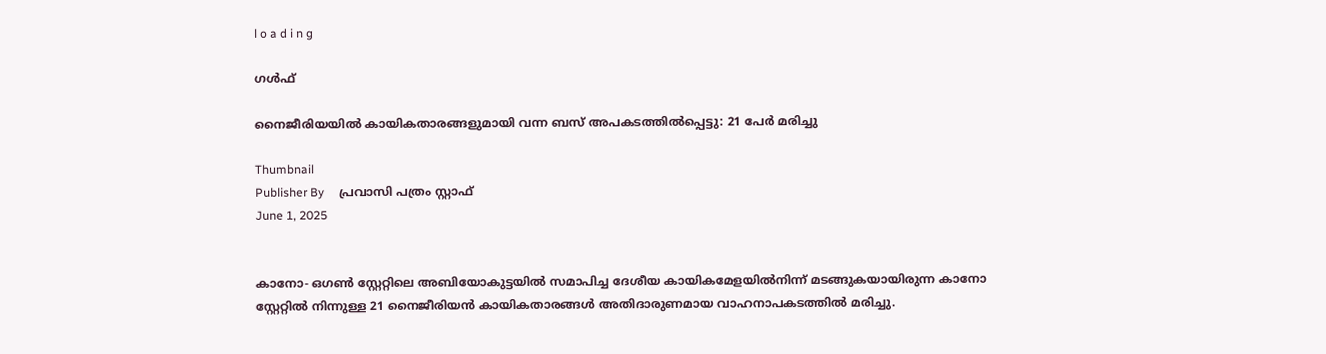l o a d i n g

ഗൾഫ്

നൈജീരിയയില്‍ കായികതാരങ്ങളുമായി വന്ന ബസ് അപകടത്തില്‍പ്പെട്ടു: 21 പേര്‍ മരിച്ചു

Thumbnail
Publisher By     പ്രവാസി പത്രം സ്റ്റാഫ്
June 1, 2025


കാനോ- ഒഗണ്‍ സ്റ്റേറ്റിലെ അബിയോകുട്ടയില്‍ സമാപിച്ച ദേശീയ കായികമേളയില്‍നിന്ന് മടങ്ങുകയായിരുന്ന കാനോ സ്റ്റേറ്റില്‍ നിന്നുള്ള 21 നൈജീരിയന്‍ കായികതാരങ്ങള്‍ അതിദാരുണമായ വാഹനാപകടത്തില്‍ മരിച്ചു.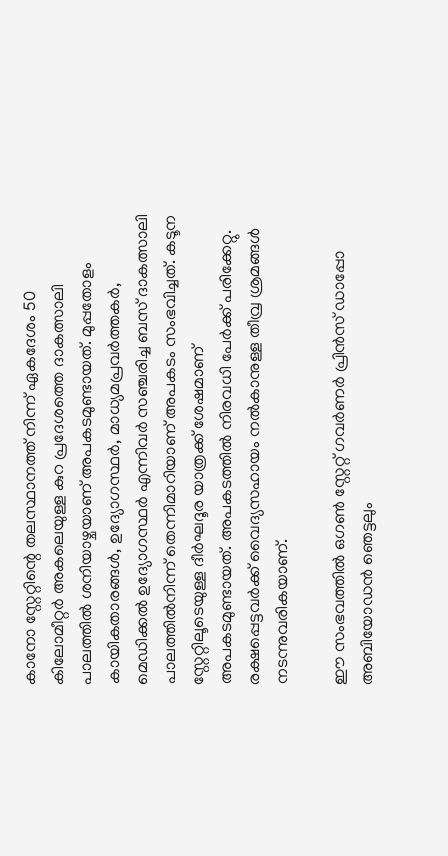കാനോ സ്റ്റേറ്റിന്റെ തലസ്ഥാനത്ത് നിന്ന് ഏകദേശം 50 കിലോമീറ്റര്‍ അകലെയുള്ള കുറ പ്രദേശത്തെ ദാകത്സാലി പാലത്തില്‍ ശനിയാഴ്ചയാണ് അപകടമുണ്ടായത്. മുപ്പതോളം കായികതാരങ്ങള്‍, ഉദ്യോഗസ്ഥര്‍, മാധ്യമപ്രവര്‍ത്തകര്‍, മെഡിക്കല്‍ ഉദ്യോഗസ്ഥര്‍ എന്നിവര്‍ സഞ്ചരിച്ച ബസ് ദാകത്സാലി പാലത്തില്‍നിന്ന് തെന്നിമാറിയാണ് അപകടം സംഭവിച്ചത്. കടൂന സ്റ്റേറ്റിലൂടെയുള്ള ദീര്‍ഘദൂര യാത്രക്ക് ശേഷമാണ് അപകടമുണ്ടായത്. അപകടത്തില്‍ നിരവധി പേര്‍ക്ക് പരിക്കേറ്റു. രക്ഷപ്പെട്ടവര്‍ക്ക് വൈദ്യസഹായം നല്‍കാനുള്ള തീവ്ര ശ്രമങ്ങള്‍ നടന്നുവരികയാണ്.

ഈ സംഭവത്തില്‍ ഒഗണ്‍ സ്റ്റേറ്റ് ഗവര്‍ണര്‍ പ്രിന്‍സ് ഡാപ്പോ അബിയോഡന്‍ ഞെട്ടലും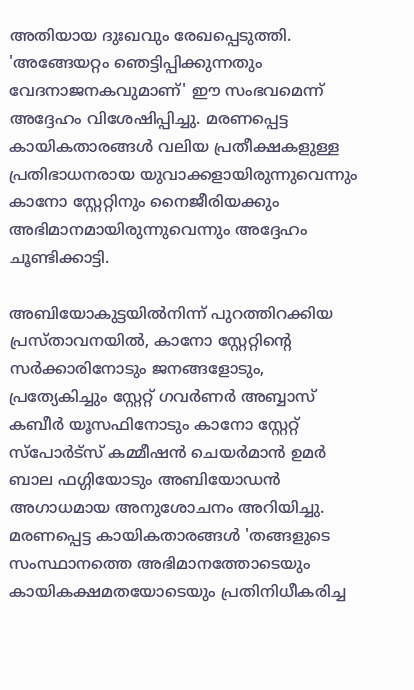അതിയായ ദുഃഖവും രേഖപ്പെടുത്തി. 'അങ്ങേയറ്റം ഞെട്ടിപ്പിക്കുന്നതും വേദനാജനകവുമാണ്' ഈ സംഭവമെന്ന് അദ്ദേഹം വിശേഷിപ്പിച്ചു. മരണപ്പെട്ട കായികതാരങ്ങള്‍ വലിയ പ്രതീക്ഷകളുള്ള പ്രതിഭാധനരായ യുവാക്കളായിരുന്നുവെന്നും കാനോ സ്റ്റേറ്റിനും നൈജീരിയക്കും അഭിമാനമായിരുന്നുവെന്നും അദ്ദേഹം ചൂണ്ടിക്കാട്ടി.

അബിയോകുട്ടയില്‍നിന്ന് പുറത്തിറക്കിയ പ്രസ്താവനയില്‍, കാനോ സ്റ്റേറ്റിന്റെ സര്‍ക്കാരിനോടും ജനങ്ങളോടും, പ്രത്യേകിച്ചും സ്റ്റേറ്റ് ഗവര്‍ണര്‍ അബ്ബാസ് കബീര്‍ യൂസഫിനോടും കാനോ സ്റ്റേറ്റ് സ്‌പോര്‍ട്‌സ് കമ്മീഷന്‍ ചെയര്‍മാന്‍ ഉമര്‍ ബാല ഫഗ്ഗിയോടും അബിയോഡന്‍ അഗാധമായ അനുശോചനം അറിയിച്ചു. മരണപ്പെട്ട കായികതാരങ്ങള്‍ 'തങ്ങളുടെ സംസ്ഥാനത്തെ അഭിമാനത്തോടെയും കായികക്ഷമതയോടെയും പ്രതിനിധീകരിച്ച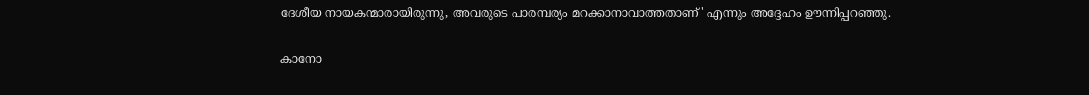ദേശീയ നായകന്മാരായിരുന്നു, അവരുടെ പാരമ്പര്യം മറക്കാനാവാത്തതാണ്' എന്നും അദ്ദേഹം ഊന്നിപ്പറഞ്ഞു.

കാനോ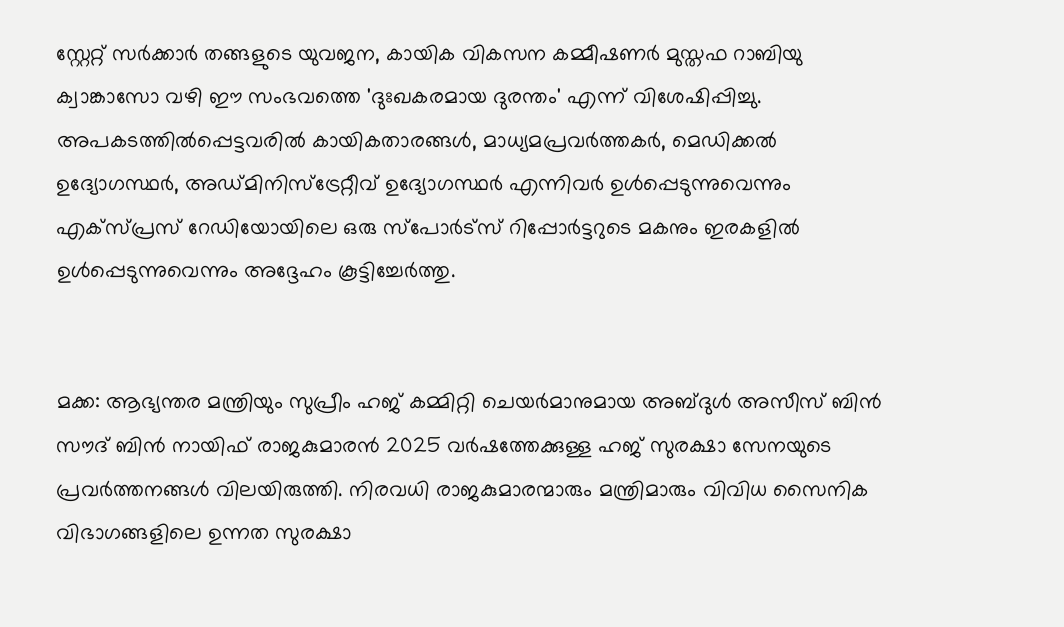സ്റ്റേറ്റ് സര്‍ക്കാര്‍ തങ്ങളുടെ യുവജന, കായിക വികസന കമ്മീഷണര്‍ മുസ്തഫ റാബിയു ക്വാങ്കാസോ വഴി ഈ സംഭവത്തെ 'ദുഃഖകരമായ ദുരന്തം' എന്ന് വിശേഷിപ്പിച്ചു. അപകടത്തില്‍പ്പെട്ടവരില്‍ കായികതാരങ്ങള്‍, മാധ്യമപ്രവര്‍ത്തകര്‍, മെഡിക്കല്‍ ഉദ്യോഗസ്ഥര്‍, അഡ്മിനിസ്‌ട്രേറ്റീവ് ഉദ്യോഗസ്ഥര്‍ എന്നിവര്‍ ഉള്‍പ്പെടുന്നുവെന്നും എക്‌സ്പ്രസ് റേഡിയോയിലെ ഒരു സ്‌പോര്‍ട്‌സ് റിപ്പോര്‍ട്ടറുടെ മകനും ഇരകളില്‍ ഉള്‍പ്പെടുന്നുവെന്നും അദ്ദേഹം കൂട്ടിച്ചേര്‍ത്തു.


മക്ക: ആഭ്യന്തര മന്ത്രിയും സുപ്രീം ഹജ് കമ്മിറ്റി ചെയര്‍മാനുമായ അബ്ദുള്‍ അസീസ് ബിന്‍ സൗദ് ബിന്‍ നായിഫ് രാജകുമാരന്‍ 2025 വര്‍ഷത്തേക്കുള്ള ഹജ് സുരക്ഷാ സേനയുടെ പ്രവര്‍ത്തനങ്ങള്‍ വിലയിരുത്തി. നിരവധി രാജകുമാരന്മാരും മന്ത്രിമാരും വിവിധ സൈനിക വിഭാഗങ്ങളിലെ ഉന്നത സുരക്ഷാ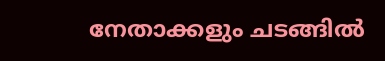നേതാക്കളും ചടങ്ങില്‍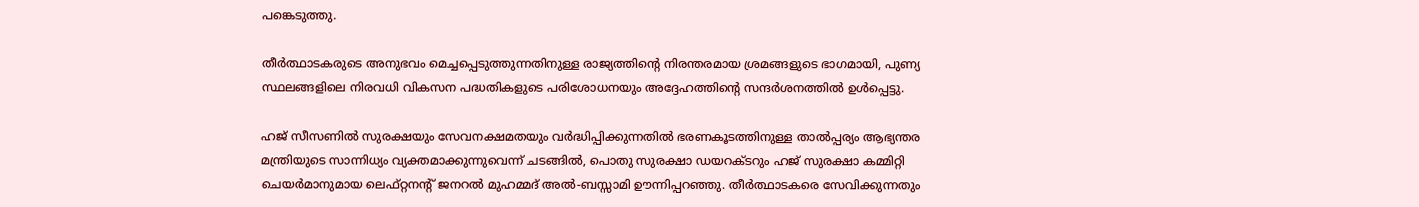പങ്കെടുത്തു.

തീര്‍ത്ഥാടകരുടെ അനുഭവം മെച്ചപ്പെടുത്തുന്നതിനുള്ള രാജ്യത്തിന്റെ നിരന്തരമായ ശ്രമങ്ങളുടെ ഭാഗമായി, പുണ്യ സ്ഥലങ്ങളിലെ നിരവധി വികസന പദ്ധതികളുടെ പരിശോധനയും അദ്ദേഹത്തിന്റെ സന്ദര്‍ശനത്തില്‍ ഉള്‍പ്പെട്ടു.

ഹജ് സീസണില്‍ സുരക്ഷയും സേവനക്ഷമതയും വര്‍ദ്ധിപ്പിക്കുന്നതില്‍ ഭരണകൂടത്തിനുള്ള താല്‍പ്പര്യം ആഭ്യന്തര മന്ത്രിയുടെ സാന്നിധ്യം വ്യക്തമാക്കുന്നുവെന്ന് ചടങ്ങില്‍, പൊതു സുരക്ഷാ ഡയറക്ടറും ഹജ് സുരക്ഷാ കമ്മിറ്റി ചെയര്‍മാനുമായ ലെഫ്റ്റനന്റ് ജനറല്‍ മുഹമ്മദ് അല്‍-ബസ്സാമി ഊന്നിപ്പറഞ്ഞു. തീര്‍ത്ഥാടകരെ സേവിക്കുന്നതും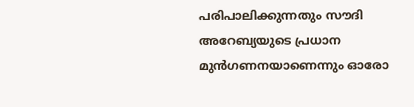പരിപാലിക്കുന്നതും സൗദി അറേബ്യയുടെ പ്രധാന മുന്‍ഗണനയാണെന്നും ഓരോ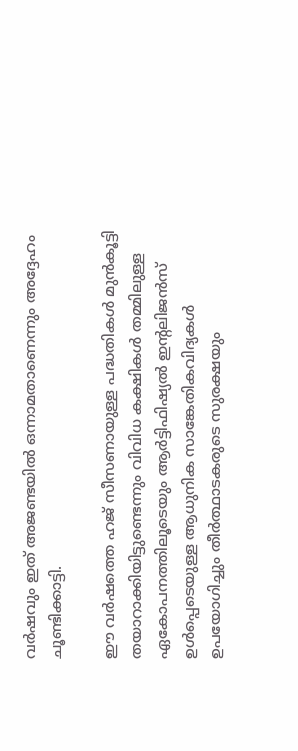വര്‍ഷവും ഇത് അജണ്ടയില്‍ ഒന്നാമതാണെന്നും അദ്ദേഹം ചൂണ്ടിക്കാട്ടി.

ഈ വര്‍ഷത്തെ ഹജ് സീസണായുള്ള പദ്ധതികള്‍ മുന്‍കൂട്ടി തയാറാക്കിയിട്ടുണ്ടെന്നും വിവിധ കക്ഷികള്‍ തമ്മിലുള്ള ഏകോപനത്തിലൂടെയും ആര്‍ട്ടിഫിഷ്യല്‍ ഇന്റലിജന്‍സ് ഉള്‍പ്പെടെയുള്ള ആധുനിക സാങ്കേതികവിദ്യകള്‍ ഉപയോഗിച്ചും തീര്‍ത്ഥാടകരുടെ സുരക്ഷയും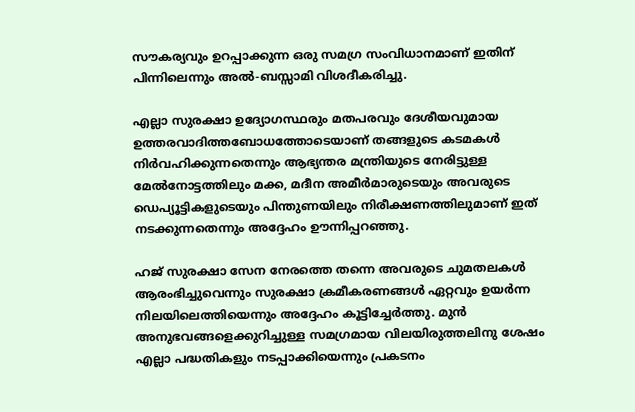സൗകര്യവും ഉറപ്പാക്കുന്ന ഒരു സമഗ്ര സംവിധാനമാണ് ഇതിന് പിന്നിലെന്നും അല്‍-ബസ്സാമി വിശദീകരിച്ചു.

എല്ലാ സുരക്ഷാ ഉദ്യോഗസ്ഥരും മതപരവും ദേശീയവുമായ ഉത്തരവാദിത്തബോധത്തോടെയാണ് തങ്ങളുടെ കടമകള്‍ നിര്‍വഹിക്കുന്നതെന്നും ആഭ്യന്തര മന്ത്രിയുടെ നേരിട്ടുള്ള മേല്‍നോട്ടത്തിലും മക്ക, മദീന അമീര്‍മാരുടെയും അവരുടെ ഡെപ്യൂട്ടികളുടെയും പിന്തുണയിലും നിരീക്ഷണത്തിലുമാണ് ഇത് നടക്കുന്നതെന്നും അദ്ദേഹം ഊന്നിപ്പറഞ്ഞു.

ഹജ് സുരക്ഷാ സേന നേരത്തെ തന്നെ അവരുടെ ചുമതലകള്‍ ആരംഭിച്ചുവെന്നും സുരക്ഷാ ക്രമീകരണങ്ങള്‍ ഏറ്റവും ഉയര്‍ന്ന നിലയിലെത്തിയെന്നും അദ്ദേഹം കൂട്ടിച്ചേര്‍ത്തു. മുന്‍ അനുഭവങ്ങളെക്കുറിച്ചുള്ള സമഗ്രമായ വിലയിരുത്തലിനു ശേഷം എല്ലാ പദ്ധതികളും നടപ്പാക്കിയെന്നും പ്രകടനം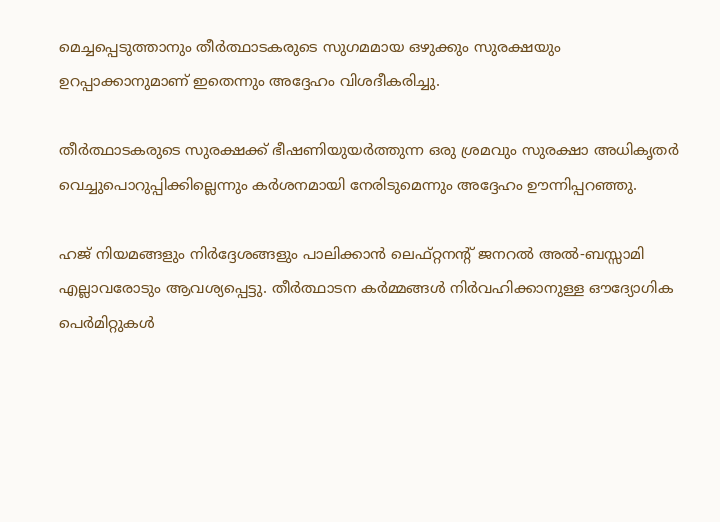മെച്ചപ്പെടുത്താനും തീര്‍ത്ഥാടകരുടെ സുഗമമായ ഒഴുക്കും സുരക്ഷയും ഉറപ്പാക്കാനുമാണ് ഇതെന്നും അദ്ദേഹം വിശദീകരിച്ചു.

തീര്‍ത്ഥാടകരുടെ സുരക്ഷക്ക് ഭീഷണിയുയര്‍ത്തുന്ന ഒരു ശ്രമവും സുരക്ഷാ അധികൃതര്‍ വെച്ചുപൊറുപ്പിക്കില്ലെന്നും കര്‍ശനമായി നേരിടുമെന്നും അദ്ദേഹം ഊന്നിപ്പറഞ്ഞു.

ഹജ് നിയമങ്ങളും നിര്‍ദ്ദേശങ്ങളും പാലിക്കാന്‍ ലെഫ്റ്റനന്റ് ജനറല്‍ അല്‍-ബസ്സാമി എല്ലാവരോടും ആവശ്യപ്പെട്ടു. തീര്‍ത്ഥാടന കര്‍മ്മങ്ങള്‍ നിര്‍വഹിക്കാനുള്ള ഔദ്യോഗിക പെര്‍മിറ്റുകള്‍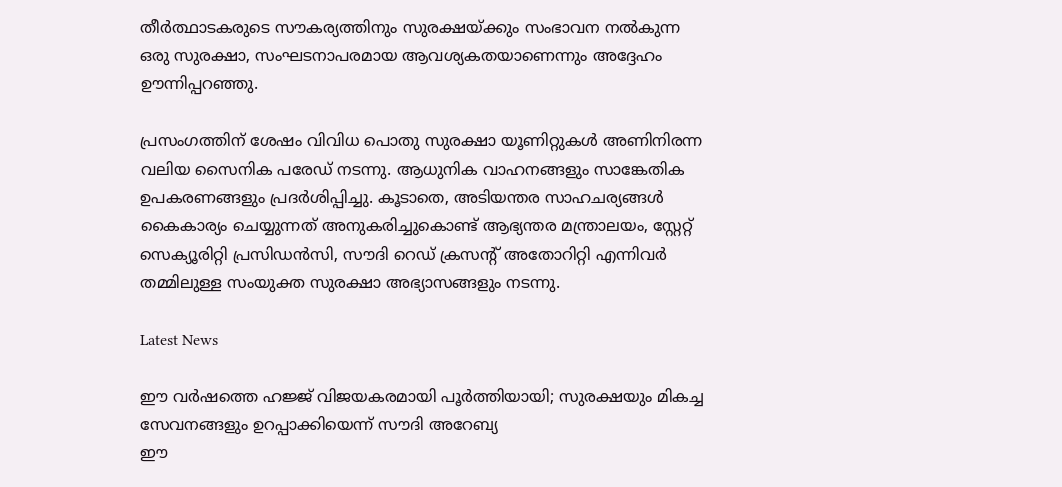തീര്‍ത്ഥാടകരുടെ സൗകര്യത്തിനും സുരക്ഷയ്ക്കും സംഭാവന നല്‍കുന്ന ഒരു സുരക്ഷാ, സംഘടനാപരമായ ആവശ്യകതയാണെന്നും അദ്ദേഹം ഊന്നിപ്പറഞ്ഞു.

പ്രസംഗത്തിന് ശേഷം വിവിധ പൊതു സുരക്ഷാ യൂണിറ്റുകള്‍ അണിനിരന്ന വലിയ സൈനിക പരേഡ് നടന്നു. ആധുനിക വാഹനങ്ങളും സാങ്കേതിക ഉപകരണങ്ങളും പ്രദര്‍ശിപ്പിച്ചു. കൂടാതെ, അടിയന്തര സാഹചര്യങ്ങള്‍ കൈകാര്യം ചെയ്യുന്നത് അനുകരിച്ചുകൊണ്ട് ആഭ്യന്തര മന്ത്രാലയം, സ്റ്റേറ്റ് സെക്യൂരിറ്റി പ്രസിഡന്‍സി, സൗദി റെഡ് ക്രസന്റ് അതോറിറ്റി എന്നിവര്‍ തമ്മിലുള്ള സംയുക്ത സുരക്ഷാ അഭ്യാസങ്ങളും നടന്നു.

Latest News

ഈ വർഷത്തെ ഹജ്ജ് വിജയകരമായി പൂർത്തിയായി; സുരക്ഷയും മികച്ച സേവനങ്ങളും ഉറപ്പാക്കിയെന്ന് സൗദി അറേബ്യ
ഈ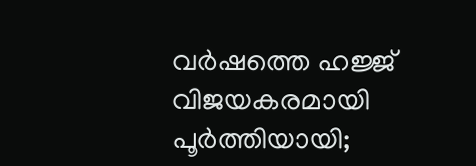വർഷത്തെ ഹജ്ജ് വിജയകരമായി പൂർത്തിയായി;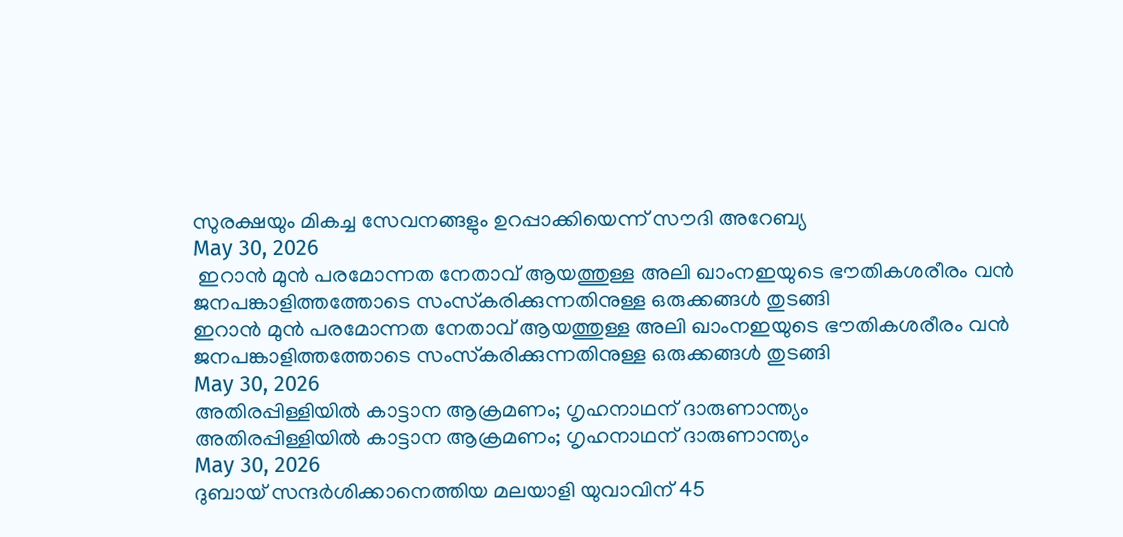സുരക്ഷയും മികച്ച സേവനങ്ങളും ഉറപ്പാക്കിയെന്ന് സൗദി അറേബ്യ
May 30, 2026
 ഇറാന്‍ മുന്‍ പരമോന്നത നേതാവ് ആയത്തുള്ള അലി ഖാംനഇയുടെ ഭൗതികശരീരം വന്‍ ജനപങ്കാളിത്തത്തോടെ സംസ്‌കരിക്കുന്നതിനുള്ള ഒരുക്കങ്ങള്‍ തുടങ്ങി
ഇറാന്‍ മുന്‍ പരമോന്നത നേതാവ് ആയത്തുള്ള അലി ഖാംനഇയുടെ ഭൗതികശരീരം വന്‍ ജനപങ്കാളിത്തത്തോടെ സംസ്‌കരിക്കുന്നതിനുള്ള ഒരുക്കങ്ങള്‍ തുടങ്ങി
May 30, 2026
അതിരപ്പിള്ളിയില്‍ കാട്ടാന ആക്രമണം; ഗൃഹനാഥന് ദാരുണാന്ത്യം
അതിരപ്പിള്ളിയില്‍ കാട്ടാന ആക്രമണം; ഗൃഹനാഥന് ദാരുണാന്ത്യം
May 30, 2026
ദുബായ് സന്ദര്‍ശിക്കാനെത്തിയ മലയാളി യുവാവിന് 45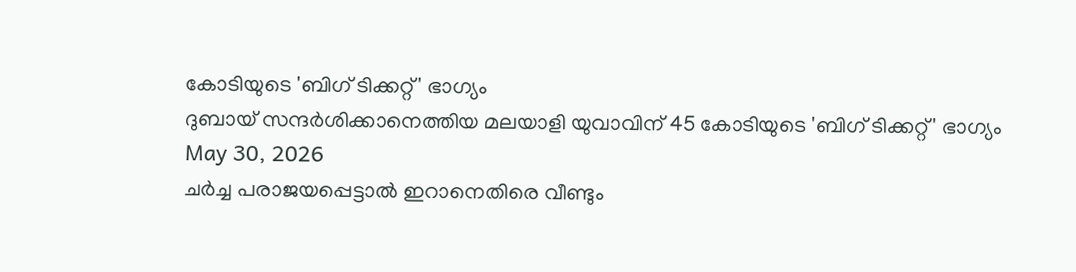കോടിയുടെ 'ബിഗ് ടിക്കറ്റ്' ഭാഗ്യം
ദുബായ് സന്ദര്‍ശിക്കാനെത്തിയ മലയാളി യുവാവിന് 45 കോടിയുടെ 'ബിഗ് ടിക്കറ്റ്' ഭാഗ്യം
May 30, 2026
ചര്‍ച്ച പരാജയപ്പെട്ടാല്‍ ഇറാനെതിരെ വീണ്ടും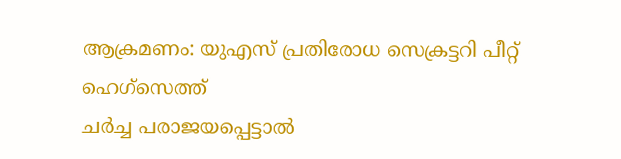ആക്രമണം: യുഎസ് പ്രതിരോധ സെക്രട്ടറി പീറ്റ് ഹെഗ്‌സെത്ത്
ചര്‍ച്ച പരാജയപ്പെട്ടാല്‍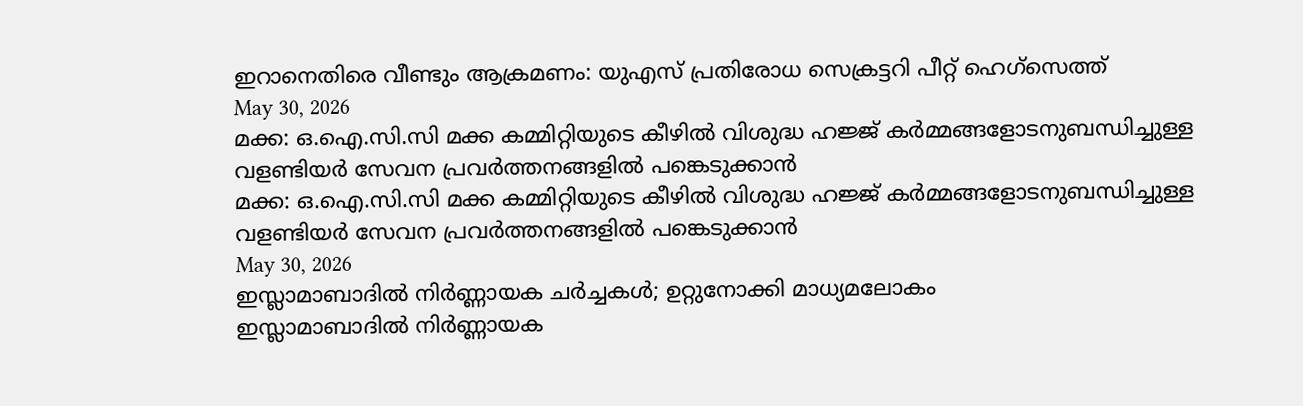ഇറാനെതിരെ വീണ്ടും ആക്രമണം: യുഎസ് പ്രതിരോധ സെക്രട്ടറി പീറ്റ് ഹെഗ്‌സെത്ത്
May 30, 2026
മക്ക: ഒ.ഐ.സി.സി മക്ക കമ്മിറ്റിയുടെ കീഴില്‍ വിശുദ്ധ ഹജ്ജ് കര്‍മ്മങ്ങളോടനുബന്ധിച്ചുള്ള വളണ്ടിയര്‍ സേവന പ്രവര്‍ത്തനങ്ങളില്‍ പങ്കെടുക്കാന്‍
മക്ക: ഒ.ഐ.സി.സി മക്ക കമ്മിറ്റിയുടെ കീഴില്‍ വിശുദ്ധ ഹജ്ജ് കര്‍മ്മങ്ങളോടനുബന്ധിച്ചുള്ള വളണ്ടിയര്‍ സേവന പ്രവര്‍ത്തനങ്ങളില്‍ പങ്കെടുക്കാന്‍
May 30, 2026
ഇസ്ലാമാബാദില്‍ നിര്‍ണ്ണായക ചര്‍ച്ചകള്‍; ഉറ്റുനോക്കി മാധ്യമലോകം
ഇസ്ലാമാബാദില്‍ നിര്‍ണ്ണായക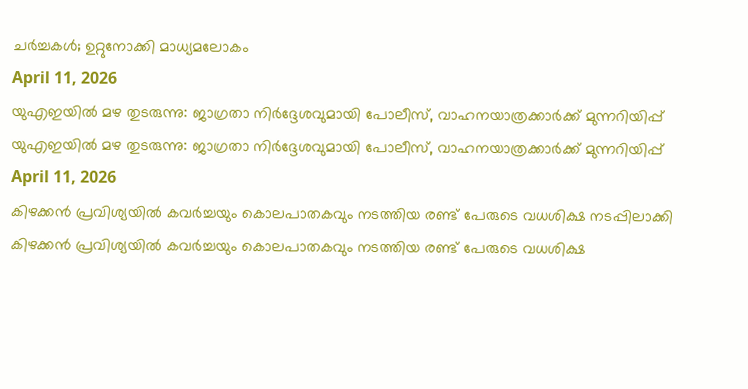ചര്‍ച്ചകള്‍; ഉറ്റുനോക്കി മാധ്യമലോകം
April 11, 2026
യുഎഇയില്‍ മഴ തുടരുന്നു: ജാഗ്രതാ നിര്‍ദ്ദേശവുമായി പോലീസ്, വാഹനയാത്രക്കാര്‍ക്ക് മുന്നറിയിപ്പ്
യുഎഇയില്‍ മഴ തുടരുന്നു: ജാഗ്രതാ നിര്‍ദ്ദേശവുമായി പോലീസ്, വാഹനയാത്രക്കാര്‍ക്ക് മുന്നറിയിപ്പ്
April 11, 2026
കിഴക്കന്‍ പ്രവിശ്യയില്‍ കവര്‍ച്ചയും കൊലപാതകവും നടത്തിയ രണ്ട് പേരുടെ വധശിക്ഷ നടപ്പിലാക്കി
കിഴക്കന്‍ പ്രവിശ്യയില്‍ കവര്‍ച്ചയും കൊലപാതകവും നടത്തിയ രണ്ട് പേരുടെ വധശിക്ഷ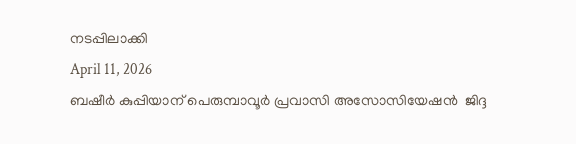നടപ്പിലാക്കി
April 11, 2026
ബഷീര്‍ കുപ്പിയാന് പെരുമ്പാവൂര്‍ പ്രവാസി അസോസിയേഷന്‍  ജിദ്ദ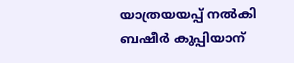യാത്രയയപ്പ് നല്‍കി
ബഷീര്‍ കുപ്പിയാന്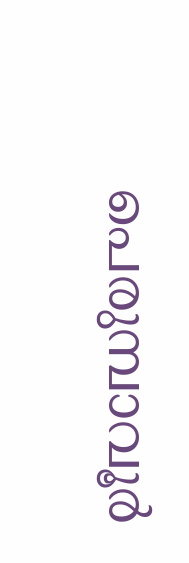പെരുമ്പാവൂര്‍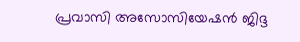പ്രവാസി അസോസിയേഷന്‍ ജിദ്ദ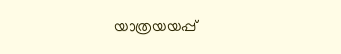യാത്രയയപ്പ്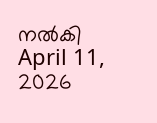നല്‍കി
April 11, 2026